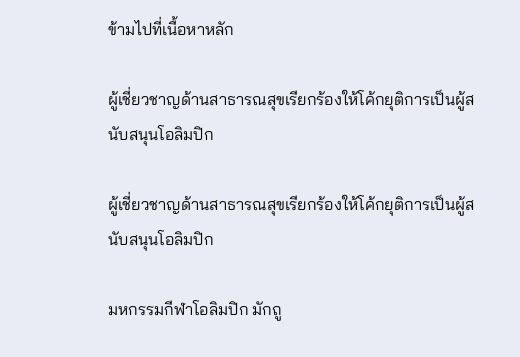ข้ามไปที่เนื้อหาหลัก

ผู้เชี่ยวชาญด้านสาธารณสุขเรียกร้องให้โค้กยุติการเป็นผู้สนับสนุนโอลิมปิก

ผู้เชี่ยวชาญด้านสาธารณสุขเรียกร้องให้โค้กยุติการเป็นผู้สนับสนุนโอลิมปิก

มหกรรมกีฬาโอลิมปิก มักถู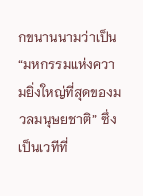กขนานนามว่าเป็น “มหกรรมแห่งความยิ่งใหญ่ที่สุดของมวลมนุษยชาติ” ซึ่งเป็นเวทีที่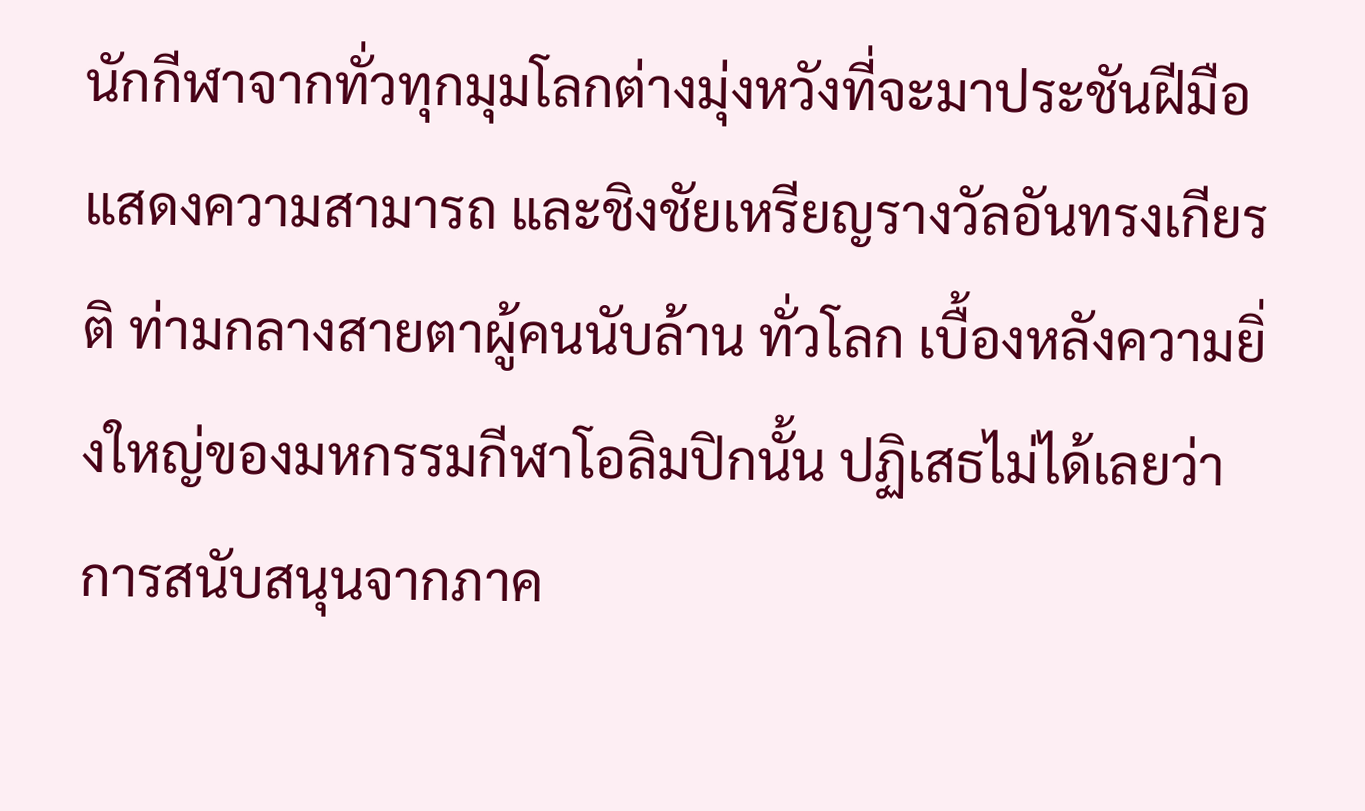นักกีฬาจากทั่วทุกมุมโลกต่างมุ่งหวังที่จะมาประชันฝีมือ แสดงความสามารถ และชิงชัยเหรียญรางวัลอันทรงเกียรติ ท่ามกลางสายตาผู้คนนับล้าน ทั่วโลก เบื้องหลังความยิ่งใหญ่ของมหกรรมกีฬาโอลิมปิกนั้น ปฏิเสธไม่ได้เลยว่า การสนับสนุนจากภาค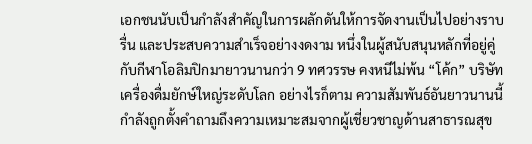เอกชนนับเป็นกำลังสำคัญในการผลักดันให้การจัดงานเป็นไปอย่างราบรื่น และประสบความสำเร็จอย่างงดงาม หนึ่งในผู้สนับสนุนหลักที่อยู่คู่กับกีฬาโอลิมปิกมายาวนานกว่า 9 ทศวรรษ คงหนีไม่พ้น “โค้ก” บริษัทเครื่องดื่มยักษ์ใหญ่ระดับโลก อย่างไรก็ตาม ความสัมพันธ์อันยาวนานนี้ กำลังถูกตั้งคำถามถึงความเหมาะสมจากผู้เชี่ยวชาญด้านสาธารณสุข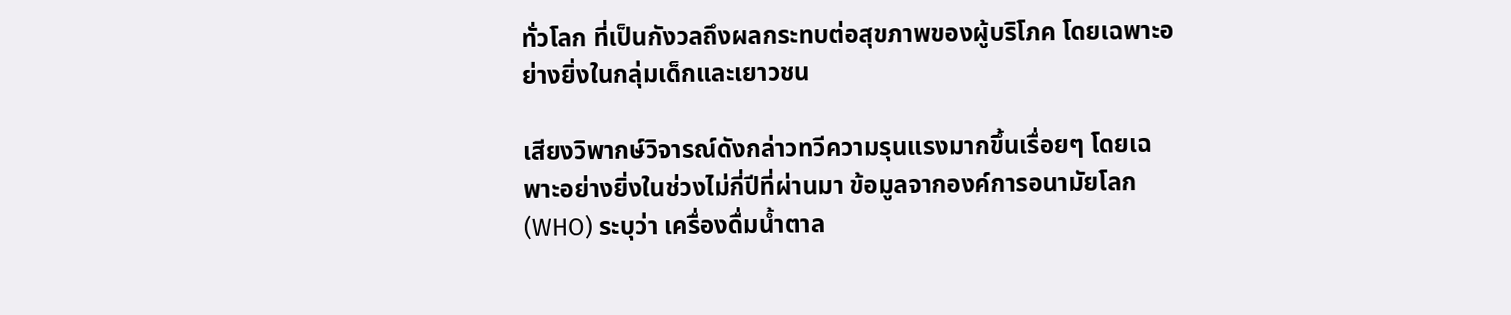ทั่วโลก ที่เป็นกังวลถึงผลกระทบต่อสุขภาพของผู้บริโภค โดยเฉพาะอย่างยิ่งในกลุ่มเด็กและเยาวชน

เสียงวิพากษ์วิจารณ์ดังกล่าวทวีความรุนแรงมากขึ้นเรื่อยๆ โดยเฉพาะอย่างยิ่งในช่วงไม่กี่ปีที่ผ่านมา ข้อมูลจากองค์การอนามัยโลก (WHO) ระบุว่า เครื่องดื่มน้ำตาล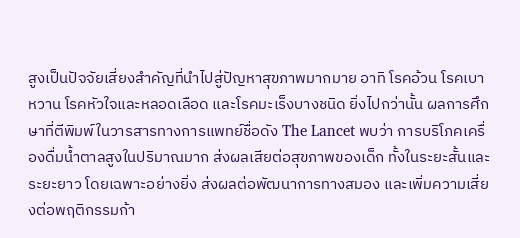สูงเป็นปัจจัยเสี่ยงสำคัญที่นำไปสู่ปัญหาสุขภาพมากมาย อาทิ โรคอ้วน โรคเบาหวาน โรคหัวใจและหลอดเลือด และโรคมะเร็งบางชนิด ยิ่งไปกว่านั้น ผลการศึกษาที่ตีพิมพ์ในวารสารทางการแพทย์ชื่อดัง The Lancet พบว่า การบริโภคเครื่องดื่มน้ำตาลสูงในปริมาณมาก ส่งผลเสียต่อสุขภาพของเด็ก ทั้งในระยะสั้นและระยะยาว โดยเฉพาะอย่างยิ่ง ส่งผลต่อพัฒนาการทางสมอง และเพิ่มความเสี่ยงต่อพฤติกรรมก้า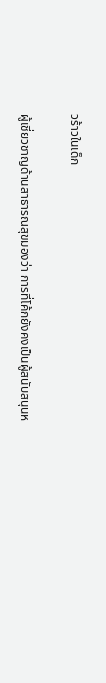วร้าวในเด็ก

ผู้เชี่ยวชาญด้านสาธารณสุขมองว่า การที่โค้กยังคงเป็นผู้สนับสนุนห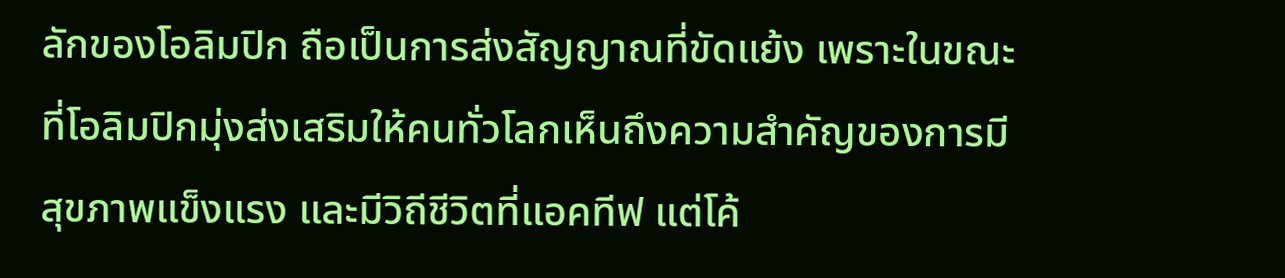ลักของโอลิมปิก ถือเป็นการส่งสัญญาณที่ขัดแย้ง เพราะในขณะที่โอลิมปิกมุ่งส่งเสริมให้คนทั่วโลกเห็นถึงความสำคัญของการมีสุขภาพแข็งแรง และมีวิถีชีวิตที่แอคทีฟ แต่โค้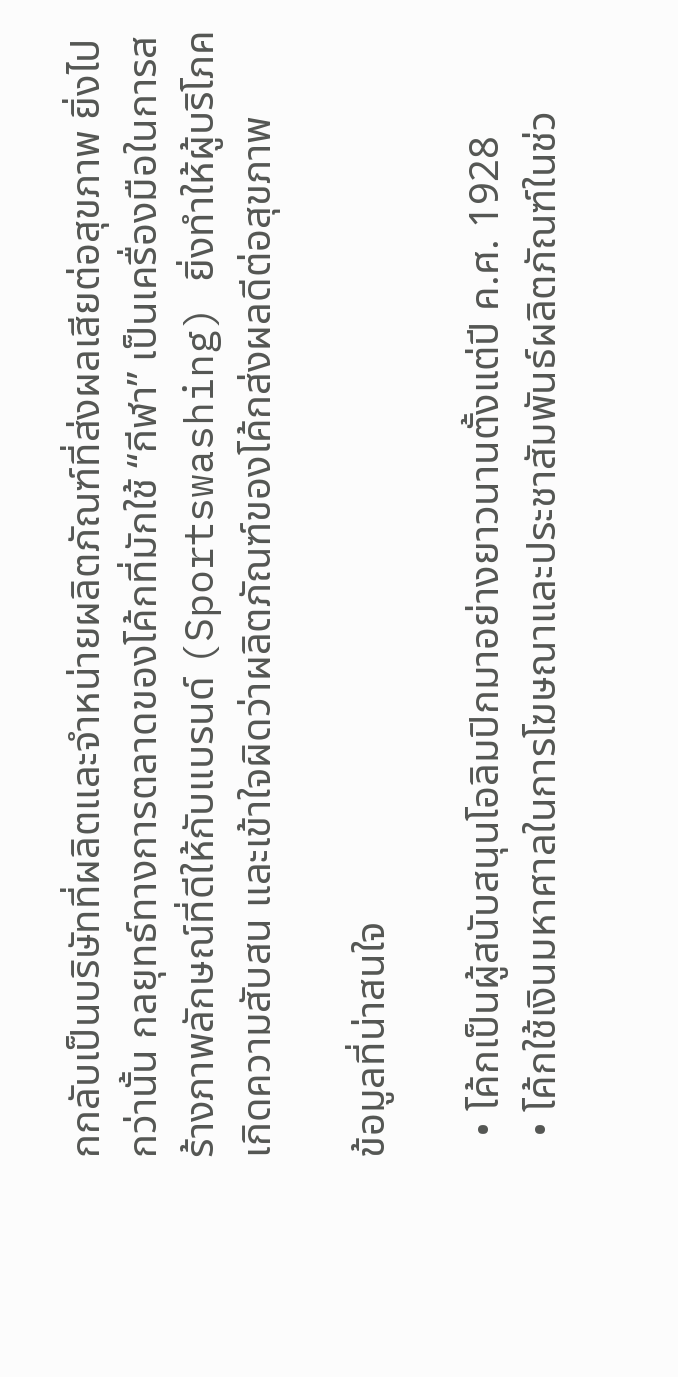กกลับเป็นบริษัทที่ผลิตและจำหน่ายผลิตภัณฑ์ที่ส่งผลเสียต่อสุขภาพ ยิ่งไปกว่านั้น กลยุทธ์ทางการตลาดของโค้กที่มักใช้ “กีฬา” เป็นเครื่องมือในการสร้างภาพลักษณ์ที่ดีให้กับแบรนด์ (Sportswashing) ยิ่งทำให้ผู้บริโภค เกิดความสับสน และเข้าใจผิดว่าผลิตภัณฑ์ของโค้กส่งผลดีต่อสุขภาพ

ข้อมูลที่น่าสนใจ

  • โค้กเป็นผู้สนับสนุนโอลิมปิกมาอย่างยาวนานตั้งแต่ปี ค.ศ. 1928
  • โค้กใช้เงินมหาศาลในการโฆษณาและประชาสัมพันธ์ผลิตภัณฑ์ในช่ว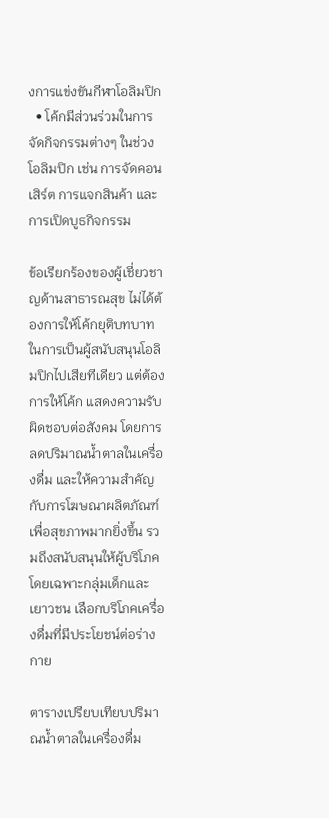งการแข่งขันกีฬาโอลิมปิก
  • โค้กมีส่วนร่วมในการจัดกิจกรรมต่างๆ ในช่วงโอลิมปิก เช่น การจัดคอนเสิร์ต การแจกสินค้า และการเปิดบูธกิจกรรม

ข้อเรียกร้องของผู้เชี่ยวชาญด้านสาธารณสุข ไม่ได้ต้องการให้โค้กยุติบทบาทในการเป็นผู้สนับสนุนโอลิมปิกไปเสียทีเดียว แต่ต้องการให้โค้ก แสดงความรับผิดชอบต่อสังคม โดยการลดปริมาณน้ำตาลในเครื่องดื่ม และให้ความสำคัญกับการโฆษณาผลิตภัณฑ์เพื่อสุขภาพมากยิ่งขึ้น รวมถึงสนับสนุนให้ผู้บริโภค โดยเฉพาะกลุ่มเด็กและเยาวชน เลือกบริโภคเครื่องดื่มที่มีประโยชน์ต่อร่างกาย

ตารางเปรียบเทียบปริมาณน้ำตาลในเครื่องดื่ม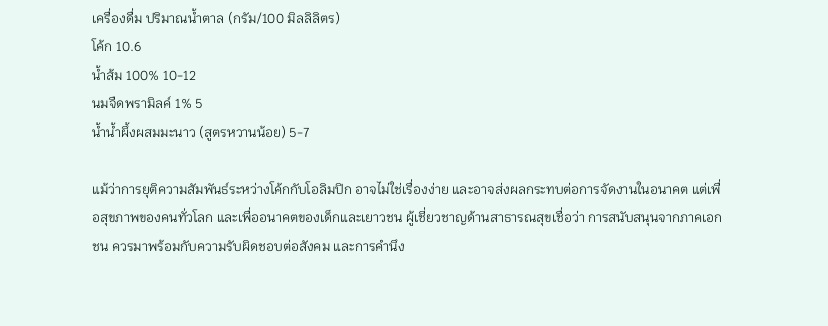เครื่องดื่ม ปริมาณน้ำตาล (กรัม/100 มิลลิลิตร)
โค้ก 10.6
น้ำส้ม 100% 10-12
นมจืดพรามิลค์ 1% 5
น้ำน้ำผึ้งผสมมะนาว (สูตรหวานน้อย) 5-7

แม้ว่าการยุติความสัมพันธ์ระหว่างโค้กกับโอลิมปิก อาจไม่ใช่เรื่องง่าย และอาจส่งผลกระทบต่อการจัดงานในอนาคต แต่เพื่อสุขภาพของคนทั่วโลก และเพื่ออนาคตของเด็กและเยาวชน ผู้เชี่ยวชาญด้านสาธารณสุขเชื่อว่า การสนับสนุนจากภาคเอกชน ควรมาพร้อมกับความรับผิดชอบต่อสังคม และการคำนึง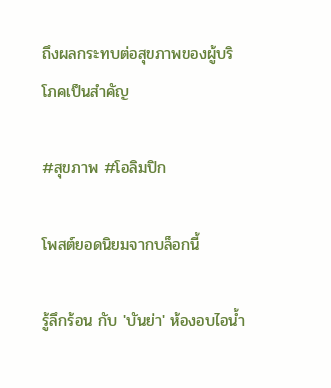ถึงผลกระทบต่อสุขภาพของผู้บริโภคเป็นสำคัญ

#สุขภาพ #โอลิมปิก

โพสต์ยอดนิยมจากบล็อกนี้

รู้ลึกร้อน กับ 'บันย่า' ห้องอบไอน้ำ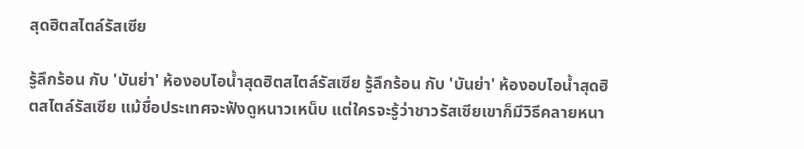สุดฮิตสไตล์รัสเซีย

รู้ลึกร้อน กับ 'บันย่า' ห้องอบไอน้ำสุดฮิตสไตล์รัสเซีย รู้ลึกร้อน กับ 'บันย่า' ห้องอบไอน้ำสุดฮิตสไตล์รัสเซีย แม้ชื่อประเทศจะฟังดูหนาวเหน็บ แต่ใครจะรู้ว่าชาวรัสเซียเขาก็มีวิธีคลายหนา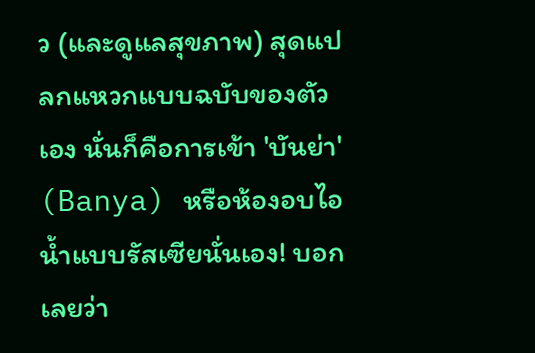ว (และดูแลสุขภาพ) สุดแปลกแหวกแบบฉบับของตัวเอง นั่นก็คือการเข้า 'บันย่า' (Banya) หรือห้องอบไอน้ำแบบรัสเซียนั่นเอง! บอกเลยว่า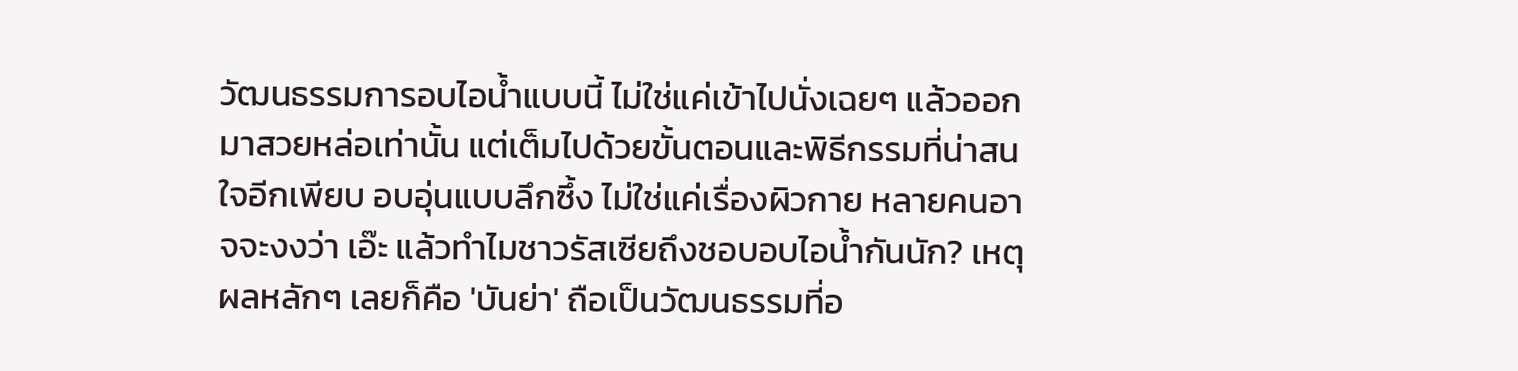วัฒนธรรมการอบไอน้ำแบบนี้ ไม่ใช่แค่เข้าไปนั่งเฉยๆ แล้วออกมาสวยหล่อเท่านั้น แต่เต็มไปด้วยขั้นตอนและพิธีกรรมที่น่าสนใจอีกเพียบ อบอุ่นแบบลึกซึ้ง ไม่ใช่แค่เรื่องผิวกาย หลายคนอาจจะงงว่า เอ๊ะ แล้วทำไมชาวรัสเซียถึงชอบอบไอน้ำกันนัก? เหตุผลหลักๆ เลยก็คือ 'บันย่า' ถือเป็นวัฒนธรรมที่อ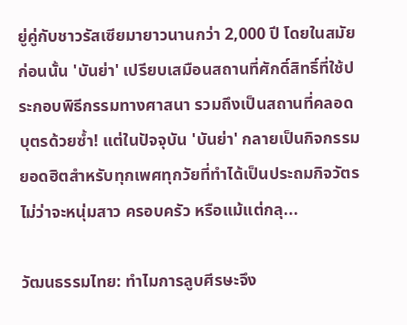ยู่คู่กับชาวรัสเซียมายาวนานกว่า 2,000 ปี โดยในสมัยก่อนนั้น 'บันย่า' เปรียบเสมือนสถานที่ศักดิ์สิทธิ์ที่ใช้ประกอบพิธีกรรมทางศาสนา รวมถึงเป็นสถานที่คลอดบุตรด้วยซ้ำ! แต่ในปัจจุบัน 'บันย่า' กลายเป็นกิจกรรมยอดฮิตสำหรับทุกเพศทุกวัยที่ทำได้เป็นประถมกิจวัตร ไม่ว่าจะหนุ่มสาว ครอบครัว หรือแม้แต่กลุ...

วัฒนธรรมไทย: ทำไมการลูบศีรษะจึง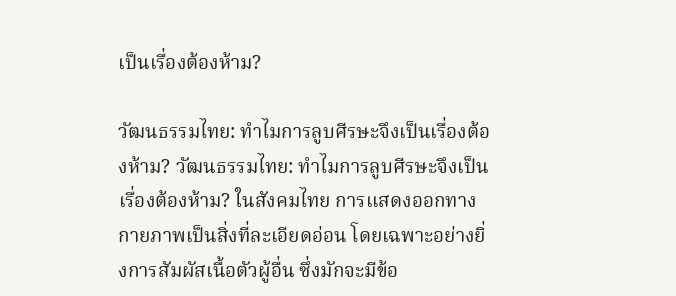เป็นเรื่องต้องห้าม?

วัฒนธรรมไทย: ทำไมการลูบศีรษะจึงเป็นเรื่องต้องห้าม? วัฒนธรรมไทย: ทำไมการลูบศีรษะจึงเป็นเรื่องต้องห้าม? ในสังคมไทย การแสดงออกทางกายภาพเป็นสิ่งที่ละเอียดอ่อน โดยเฉพาะอย่างยิ่งการสัมผัสเนื้อตัวผู้อื่น ซึ่งมักจะมีข้อ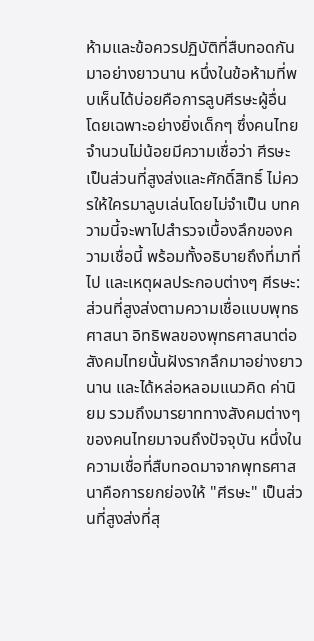ห้ามและข้อควรปฏิบัติที่สืบทอดกันมาอย่างยาวนาน หนึ่งในข้อห้ามที่พบเห็นได้บ่อยคือการลูบศีรษะผู้อื่น โดยเฉพาะอย่างยิ่งเด็กๆ ซึ่งคนไทยจำนวนไม่น้อยมีความเชื่อว่า ศีรษะเป็นส่วนที่สูงส่งและศักดิ์สิทธิ์ ไม่ควรให้ใครมาลูบเล่นโดยไม่จำเป็น บทความนี้จะพาไปสำรวจเบื้องลึกของความเชื่อนี้ พร้อมทั้งอธิบายถึงที่มาที่ไป และเหตุผลประกอบต่างๆ ศีรษะ: ส่วนที่สูงส่งตามความเชื่อแบบพุทธศาสนา อิทธิพลของพุทธศาสนาต่อสังคมไทยนั้นฝังรากลึกมาอย่างยาวนาน และได้หล่อหลอมแนวคิด ค่านิยม รวมถึงมารยาททางสังคมต่างๆ ของคนไทยมาจนถึงปัจจุบัน หนึ่งในความเชื่อที่สืบทอดมาจากพุทธศาสนาคือการยกย่องให้ "ศีรษะ" เป็นส่วนที่สูงส่งที่สุ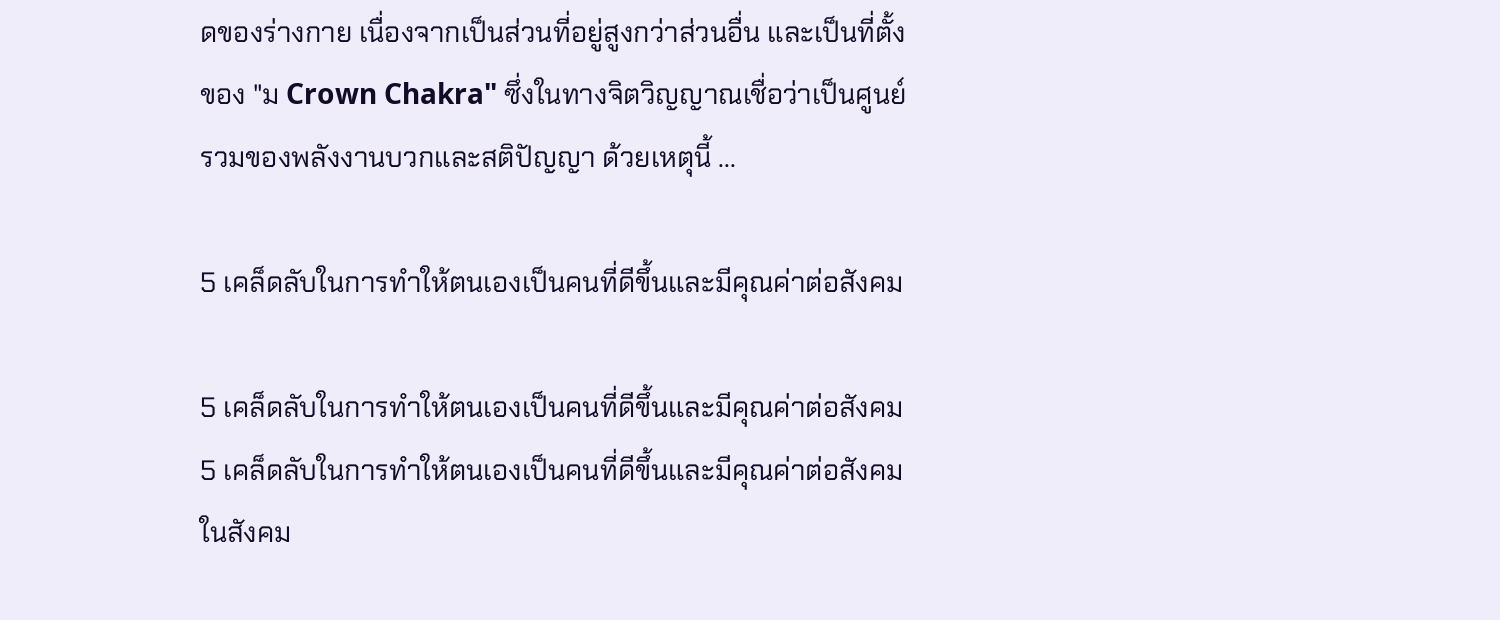ดของร่างกาย เนื่องจากเป็นส่วนที่อยู่สูงกว่าส่วนอื่น และเป็นที่ตั้งของ "ม Crown Chakra" ซึ่งในทางจิตวิญญาณเชื่อว่าเป็นศูนย์รวมของพลังงานบวกและสติปัญญา ด้วยเหตุนี้ ...

5 เคล็ดลับในการทำให้ตนเองเป็นคนที่ดีขึ้นและมีคุณค่าต่อสังคม

5 เคล็ดลับในการทำให้ตนเองเป็นคนที่ดีขึ้นและมีคุณค่าต่อสังคม 5 เคล็ดลับในการทำให้ตนเองเป็นคนที่ดีขึ้นและมีคุณค่าต่อสังคม ในสังคม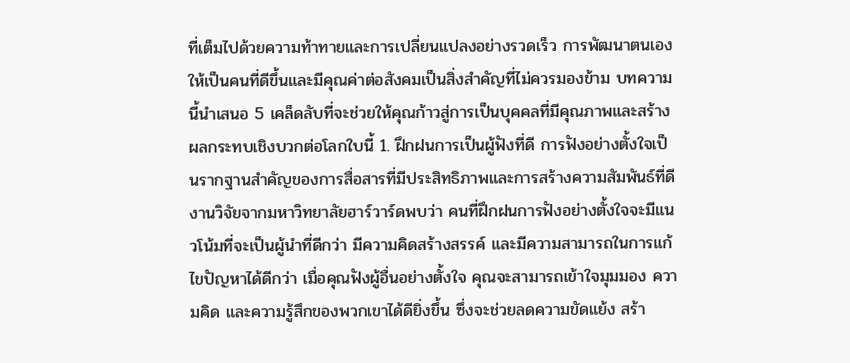ที่เต็มไปด้วยความท้าทายและการเปลี่ยนแปลงอย่างรวดเร็ว การพัฒนาตนเองให้เป็นคนที่ดีขึ้นและมีคุณค่าต่อสังคมเป็นสิ่งสำคัญที่ไม่ควรมองข้าม บทความนี้นำเสนอ 5 เคล็ดลับที่จะช่วยให้คุณก้าวสู่การเป็นบุคคลที่มีคุณภาพและสร้างผลกระทบเชิงบวกต่อโลกใบนี้ 1. ฝึกฝนการเป็นผู้ฟังที่ดี การฟังอย่างตั้งใจเป็นรากฐานสำคัญของการสื่อสารที่มีประสิทธิภาพและการสร้างความสัมพันธ์ที่ดี งานวิจัยจากมหาวิทยาลัยฮาร์วาร์ดพบว่า คนที่ฝึกฝนการฟังอย่างตั้งใจจะมีแนวโน้มที่จะเป็นผู้นำที่ดีกว่า มีความคิดสร้างสรรค์ และมีความสามารถในการแก้ไขปัญหาได้ดีกว่า เมื่อคุณฟังผู้อื่นอย่างตั้งใจ คุณจะสามารถเข้าใจมุมมอง ความคิด และความรู้สึกของพวกเขาได้ดียิ่งขึ้น ซึ่งจะช่วยลดความขัดแย้ง สร้า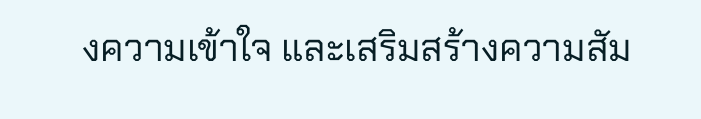งความเข้าใจ และเสริมสร้างความสัม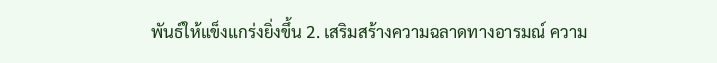พันธ์ให้แข็งแกร่งยิ่งขึ้น 2. เสริมสร้างความฉลาดทางอารมณ์ ความ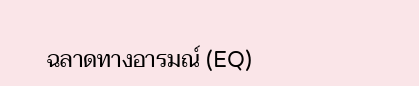ฉลาดทางอารมณ์ (EQ)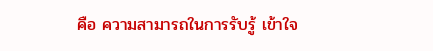คือ ความสามารถในการรับรู้ เข้าใจ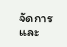จัดการ และ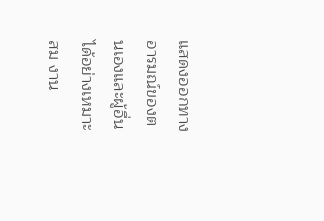แสดงออกทางอารมณ์ของตนเองและผู้อื่นได้อย่างเหมาะสม งาน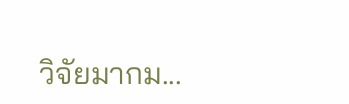วิจัยมากม...